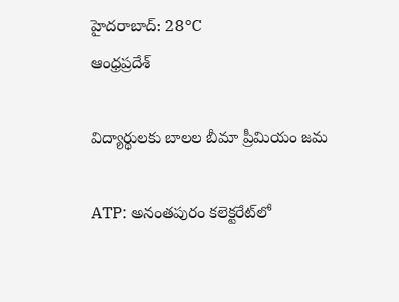హైదరాబాద్: 28°C
ఆంధ్రప్రదేశ్

విద్యార్థులకు బాలల బీమా ప్రీమియం జమ

ATP: అనంతపురం కలెక్టరేట్‌లో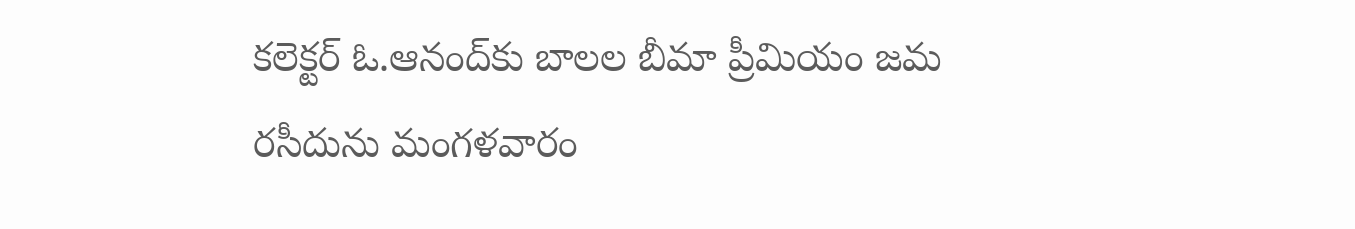కలెక్టర్ ఓ.ఆనంద్‌కు బాలల బీమా ప్రీమియం జమ రసీదును మంగళవారం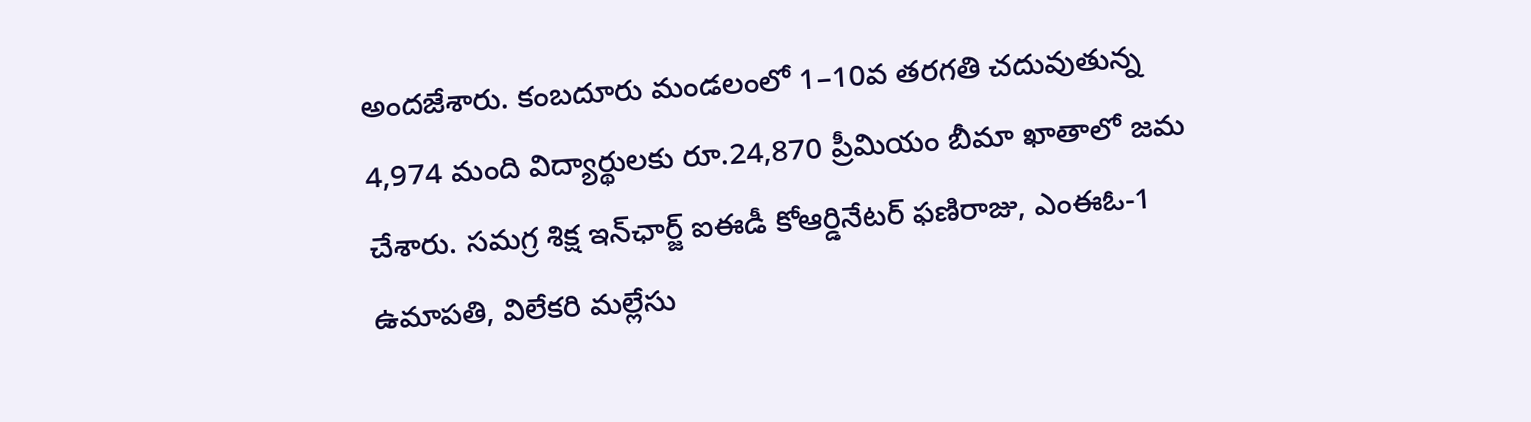అందజేశారు. కంబదూరు మండలంలో 1–10వ తరగతి చదువుతున్న 4,974 మంది విద్యార్థులకు రూ.24,870 ప్రీమియం బీమా ఖాతాలో జమ చేశారు. సమగ్ర శిక్ష ఇన్‌ఛార్జ్ ఐఈడీ కోఆర్డినేటర్ ఫణిరాజు, ఎంఈఓ-1 ఉమాపతి, విలేకరి మల్లేసు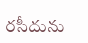రసీదును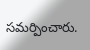సమర్పించారు.